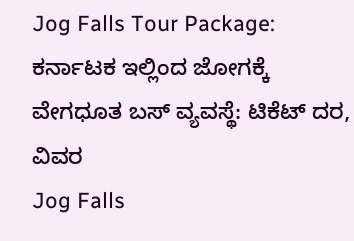Jog Falls Tour Package: ಕರ್ನಾಟಕ ಇಲ್ಲಿಂದ ಜೋಗಕ್ಕೆ ವೇಗಧೂತ ಬಸ್ ವ್ಯವಸ್ಥೆ: ಟಿಕೆಟ್ ದರ, ವಿವರ
Jog Falls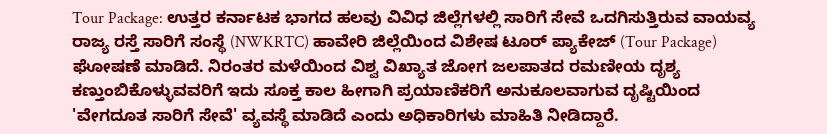Tour Package: ಉತ್ತರ ಕರ್ನಾಟಕ ಭಾಗದ ಹಲವು ವಿವಿಧ ಜಿಲ್ಲೆಗಳಲ್ಲಿ ಸಾರಿಗೆ ಸೇವೆ ಒದಗಿಸುತ್ತಿರುವ ವಾಯವ್ಯ ರಾಜ್ಯ ರಸ್ತೆ ಸಾರಿಗೆ ಸಂಸ್ಥೆ (NWKRTC) ಹಾವೇರಿ ಜಿಲ್ಲೆಯಿಂದ ವಿಶೇಷ ಟೂರ್ ಪ್ಯಾಕೇಜ್ (Tour Package) ಘೋಷಣೆ ಮಾಡಿದೆ. ನಿರಂತರ ಮಳೆಯಿಂದ ವಿಶ್ವ ವಿಖ್ಯಾತ ಜೋಗ ಜಲಪಾತದ ರಮಣೀಯ ದೃಶ್ಯ ಕಣ್ತುಂಬಿಕೊಳ್ಳುವವರಿಗೆ ಇದು ಸೂಕ್ತ ಕಾಲ ಹೀಗಾಗಿ ಪ್ರಯಾಣಿಕರಿಗೆ ಅನುಕೂಲವಾಗುವ ದೃಷ್ಟಿಯಿಂದ 'ವೇಗದೂತ ಸಾರಿಗೆ ಸೇವೆ' ವ್ಯವಸ್ಥೆ ಮಾಡಿದೆ ಎಂದು ಅಧಿಕಾರಿಗಳು ಮಾಹಿತಿ ನೀಡಿದ್ದಾರೆ.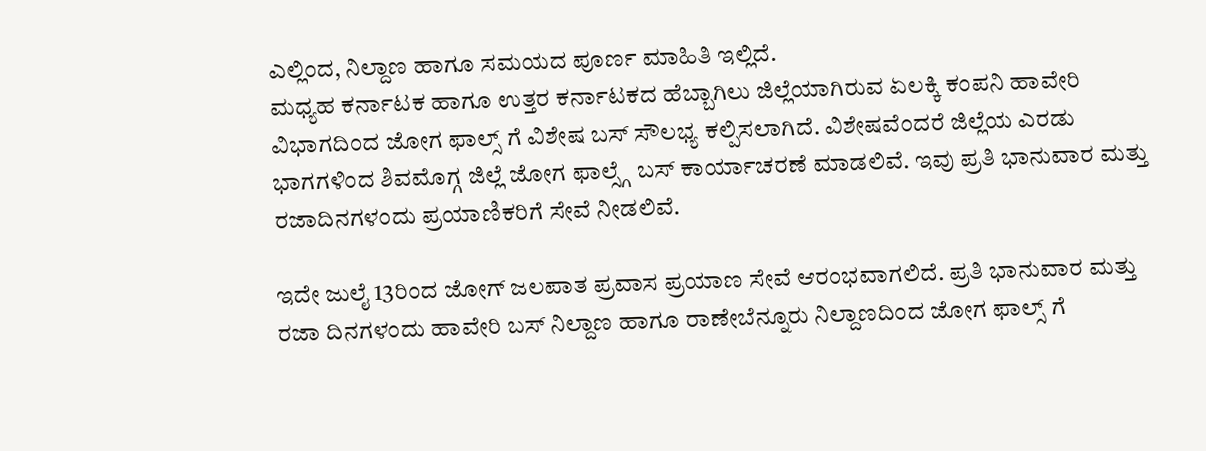ಎಲ್ಲಿಂದ, ನಿಲ್ದಾಣ ಹಾಗೂ ಸಮಯದ ಪೂರ್ಣ ಮಾಹಿತಿ ಇಲ್ಲಿದೆ.
ಮಧ್ಯಹ ಕರ್ನಾಟಕ ಹಾಗೂ ಉತ್ತರ ಕರ್ನಾಟಕದ ಹೆಬ್ಬಾಗಿಲು ಜಿಲ್ಲೆಯಾಗಿರುವ ಏಲಕ್ಕಿ ಕಂಪನಿ ಹಾವೇರಿ ವಿಭಾಗದಿಂದ ಜೋಗ ಫಾಲ್ಸ್ ಗೆ ವಿಶೇಷ ಬಸ್ ಸೌಲಭ್ಯ ಕಲ್ಪಿಸಲಾಗಿದೆ. ವಿಶೇಷವೆಂದರೆ ಜಿಲ್ಲೆಯ ಎರಡು ಭಾಗಗಳಿಂದ ಶಿವಮೊಗ್ಗ ಜಿಲ್ಲೆ ಜೋಗ ಫಾಲ್ಸ್ಗೆ ಬಸ್ ಕಾರ್ಯಾಚರಣೆ ಮಾಡಲಿವೆ. ಇವು ಪ್ರತಿ ಭಾನುವಾರ ಮತ್ತು ರಜಾದಿನಗಳಂದು ಪ್ರಯಾಣಿಕರಿಗೆ ಸೇವೆ ನೀಡಲಿವೆ.

ಇದೇ ಜುಲೈ 13ರಿಂದ ಜೋಗ್ ಜಲಪಾತ ಪ್ರವಾಸ ಪ್ರಯಾಣ ಸೇವೆ ಆರಂಭವಾಗಲಿದೆ. ಪ್ರತಿ ಭಾನುವಾರ ಮತ್ತು ರಜಾ ದಿನಗಳಂದು ಹಾವೇರಿ ಬಸ್ ನಿಲ್ದಾಣ ಹಾಗೂ ರಾಣೇಬೆನ್ನೂರು ನಿಲ್ದಾಣದಿಂದ ಜೋಗ ಫಾಲ್ಸ್ ಗೆ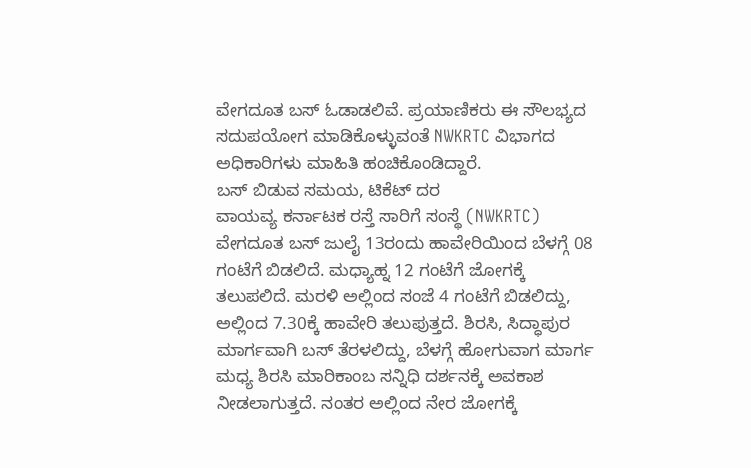ವೇಗದೂತ ಬಸ್ ಓಡಾಡಲಿವೆ. ಪ್ರಯಾಣಿಕರು ಈ ಸೌಲಭ್ಯದ ಸದುಪಯೋಗ ಮಾಡಿಕೊಳ್ಳುವಂತೆ NWKRTC ವಿಭಾಗದ ಅಧಿಕಾರಿಗಳು ಮಾಹಿತಿ ಹಂಚಿಕೊಂಡಿದ್ದಾರೆ.
ಬಸ್ ಬಿಡುವ ಸಮಯ, ಟಿಕೆಟ್ ದರ
ವಾಯವ್ಯ ಕರ್ನಾಟಕ ರಸ್ತೆ ಸಾರಿಗೆ ಸಂಸ್ಥೆ (NWKRTC) ವೇಗದೂತ ಬಸ್ ಜುಲೈ 13ರಂದು ಹಾವೇರಿಯಿಂದ ಬೆಳಗ್ಗೆ 08 ಗಂಟೆಗೆ ಬಿಡಲಿದೆ. ಮಧ್ಯಾಹ್ನ 12 ಗಂಟೆಗೆ ಜೋಗಕ್ಕೆ ತಲುಪಲಿದೆ. ಮರಳಿ ಅಲ್ಲಿಂದ ಸಂಜೆ 4 ಗಂಟೆಗೆ ಬಿಡಲಿದ್ದು, ಅಲ್ಲಿಂದ 7.30ಕ್ಕೆ ಹಾವೇರಿ ತಲುಪುತ್ತದೆ. ಶಿರಸಿ, ಸಿದ್ಧಾಪುರ ಮಾರ್ಗವಾಗಿ ಬಸ್ ತೆರಳಲಿದ್ದು, ಬೆಳಗ್ಗೆ ಹೋಗುವಾಗ ಮಾರ್ಗ ಮಧ್ಯ ಶಿರಸಿ ಮಾರಿಕಾಂಬ ಸನ್ನಿಧಿ ದರ್ಶನಕ್ಕೆ ಅವಕಾಶ ನೀಡಲಾಗುತ್ತದೆ. ನಂತರ ಅಲ್ಲಿಂದ ನೇರ ಜೋಗಕ್ಕೆ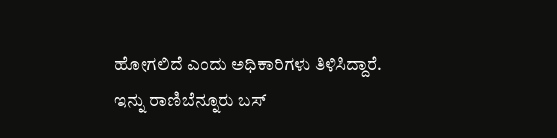ಹೋಗಲಿದೆ ಎಂದು ಅಧಿಕಾರಿಗಳು ತಿಳಿಸಿದ್ದಾರೆ.
ಇನ್ನು ರಾಣಿಬೆನ್ನೂರು ಬಸ್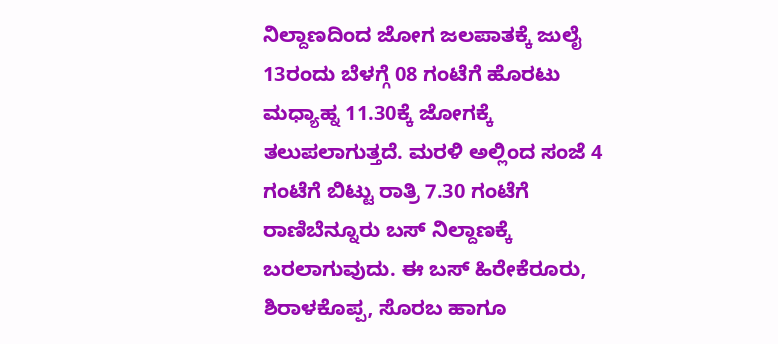ನಿಲ್ದಾಣದಿಂದ ಜೋಗ ಜಲಪಾತಕ್ಕೆ ಜುಲೈ 13ರಂದು ಬೆಳಗ್ಗೆ 08 ಗಂಟೆಗೆ ಹೊರಟು ಮಧ್ಯಾಹ್ನ 11.30ಕ್ಕೆ ಜೋಗಕ್ಕೆ ತಲುಪಲಾಗುತ್ತದೆ. ಮರಳಿ ಅಲ್ಲಿಂದ ಸಂಜೆ 4 ಗಂಟೆಗೆ ಬಿಟ್ಟು ರಾತ್ರಿ 7.30 ಗಂಟೆಗೆ ರಾಣಿಬೆನ್ನೂರು ಬಸ್ ನಿಲ್ದಾಣಕ್ಕೆ ಬರಲಾಗುವುದು. ಈ ಬಸ್ ಹಿರೇಕೆರೂರು, ಶಿರಾಳಕೊಪ್ಪ, ಸೊರಬ ಹಾಗೂ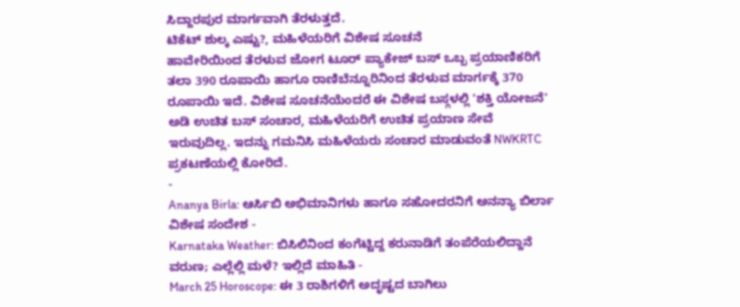ಸಿದ್ದಾರಪುರ ಮಾರ್ಗವಾಗಿ ತೆರಳುತ್ತದೆ.
ಟಿಕೆಟ್ ಶುಲ್ಕ ಎಷ್ಟು?, ಮಹಿಳೆಯರಿಗೆ ವಿಶೇಷ ಸೂಚನೆ
ಹಾವೇರಿಯಿಂದ ತೆರಳುವ ಜೋಗ ಟೂರ್ ಪ್ಯಾಕೇಜ್ ಬಸ್ ಒಬ್ಬ ಪ್ರಯಾಣಿಕರಿಗೆ ತಲಾ 390 ರೂಪಾಯಿ ಹಾಗೂ ರಾಣಿಬೆನ್ನೂರಿನಿಂದ ತೆರಳುವ ಮಾರ್ಗಕ್ಕೆ 370 ರೂಪಾಯಿ ಇದೆ. ವಿಶೇಷ ಸೂಚನೆಯೆಂದರೆ ಈ ವಿಶೇಷ ಬಸ್ಗಳಲ್ಲಿ 'ಶಕ್ತಿ ಯೋಜನೆ' ಅಡಿ ಉಚಿತ ಬಸ್ ಸಂಚಾರ, ಮಹಿಳೆಯರಿಗೆ ಉಚಿತ ಪ್ರಯಾಣ ಸೇವೆ ಇರುವುದಿಲ್ಲ. ಇದನ್ನು ಗಮನಿಸಿ ಮಹಿಳೆಯರು ಸಂಚಾರ ಮಾಡುವಂತೆ NWKRTC ಪ್ರಕಟಣೆಯಲ್ಲಿ ಕೋರಿದೆ.
-
Ananya Birla: ಆರ್ಸಿಬಿ ಅಭಿಮಾನಿಗಳು ಹಾಗೂ ಸಹೋದರನಿಗೆ ಅನನ್ಯಾ ಬಿರ್ಲಾ ವಿಶೇಷ ಸಂದೇಶ -
Karnataka Weather: ಬಿಸಿಲಿನಿಂದ ಕಂಗೆಟ್ಟಿದ್ದ ಕರುನಾಡಿಗೆ ತಂಪೆರೆಯಲಿದ್ದಾನೆ ವರುಣ; ಎಲ್ಲೆಲ್ಲಿ ಮಳೆ? ಇಲ್ಲಿದೆ ಮಾಹಿತಿ -
March 25 Horoscope: ಈ 3 ರಾಶಿಗಳಿಗೆ ಅದೃಷ್ಟದ ಬಾಗಿಲು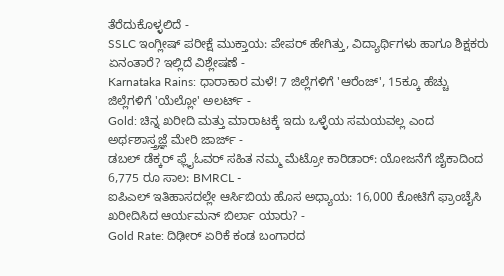ತೆರೆದುಕೊಳ್ಳಲಿದೆ -
SSLC ಇಂಗ್ಲೀಷ್ ಪರೀಕ್ಷೆ ಮುಕ್ತಾಯ: ಪೇಪರ್ ಹೇಗಿತ್ತು, ವಿದ್ಯಾರ್ಥಿಗಳು ಹಾಗೂ ಶಿಕ್ಷಕರು ಏನಂತಾರೆ? ಇಲ್ಲಿದೆ ವಿಶ್ಲೇಷಣೆ -
Karnataka Rains: ಧಾರಾಕಾರ ಮಳೆ! 7 ಜಿಲ್ಲೆಗಳಿಗೆ 'ಆರೆಂಜ್', 15ಕ್ಕೂ ಹೆಚ್ಚು ಜಿಲ್ಲೆಗಳಿಗೆ 'ಯೆಲ್ಲೋ' ಅಲರ್ಟ್ -
Gold: ಚಿನ್ನ ಖರೀದಿ ಮತ್ತು ಮಾರಾಟಕ್ಕೆ ಇದು ಒಳ್ಳೆಯ ಸಮಯವಲ್ಲ ಎಂದ ಅರ್ಥಶಾಸ್ತ್ರಜ್ಞೆ ಮೇರಿ ಜಾರ್ಜ್ -
ಡಬಲ್ ಡೆಕ್ಕರ್ ಫ್ಲೈಓವರ್ ಸಹಿತ ನಮ್ಮ ಮೆಟ್ರೋ ಕಾರಿಡಾರ್: ಯೋಜನೆಗೆ ಜೈಕಾದಿಂದ 6,775 ರೂ ಸಾಲ: BMRCL -
ಐಪಿಎಲ್ ಇತಿಹಾಸದಲ್ಲೇ ಆರ್ಸಿಬಿಯ ಹೊಸ ಅಧ್ಯಾಯ: 16,000 ಕೋಟಿಗೆ ಫ್ರಾಂಚೈಸಿ ಖರೀದಿಸಿದ ಆರ್ಯಮನ್ ಬಿರ್ಲಾ ಯಾರು? -
Gold Rate: ದಿಢೀರ್ ಏರಿಕೆ ಕಂಡ ಬಂಗಾರದ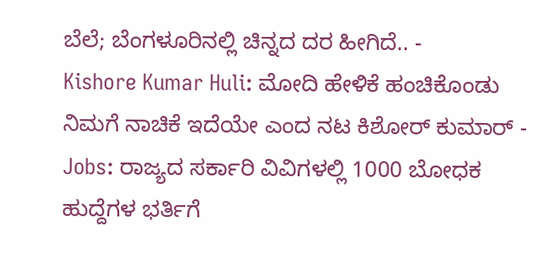ಬೆಲೆ; ಬೆಂಗಳೂರಿನಲ್ಲಿ ಚಿನ್ನದ ದರ ಹೀಗಿದೆ.. -
Kishore Kumar Huli: ಮೋದಿ ಹೇಳಿಕೆ ಹಂಚಿಕೊಂಡು ನಿಮಗೆ ನಾಚಿಕೆ ಇದೆಯೇ ಎಂದ ನಟ ಕಿಶೋರ್ ಕುಮಾರ್ -
Jobs: ರಾಜ್ಯದ ಸರ್ಕಾರಿ ವಿವಿಗಳಲ್ಲಿ 1000 ಬೋಧಕ ಹುದ್ದೆಗಳ ಭರ್ತಿಗೆ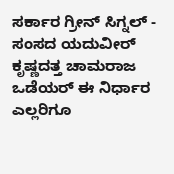ಸರ್ಕಾರ ಗ್ರೀನ್ ಸಿಗ್ನಲ್ -
ಸಂಸದ ಯದುವೀರ್ ಕೃಷ್ಣದತ್ತ ಚಾಮರಾಜ ಒಡೆಯರ್ ಈ ನಿರ್ಧಾರ ಎಲ್ಲರಿಗೂ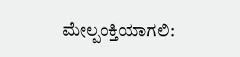ಮೇಲ್ಪಂಕ್ತಿಯಾಗಲಿ: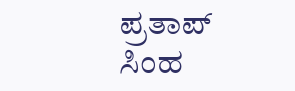ಪ್ರತಾಪ್ ಸಿಂಹ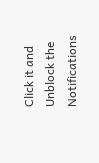Click it and Unblock the Notifications